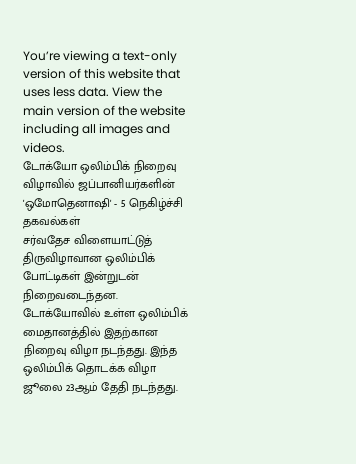You’re viewing a text-only version of this website that uses less data. View the main version of the website including all images and videos.
டோக்யோ ஒலிம்பிக் நிறைவு விழாவில் ஜப்பானியர்களின் 'ஒமோதெனாஷி' - 5 நெகிழ்ச்சி தகவல்கள்
சர்வதேச விளையாட்டுத் திருவிழாவான ஒலிம்பிக் போட்டிகள் இன்றுடன் நிறைவடைந்தன. டோக்யோவில் உள்ள ஒலிம்பிக் மைதானத்தில் இதற்கான நிறைவு விழா நடந்தது. இந்த ஒலிம்பிக் தொடக்க விழா ஜூலை 23ஆம் தேதி நடந்தது.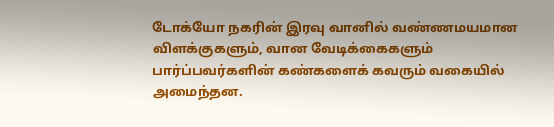டோக்யோ நகரின் இரவு வானில் வண்ணமயமான விளக்குகளும், வான வேடிக்கைகளும் பார்ப்பவர்களின் கண்களைக் கவரும் வகையில் அமைந்தன.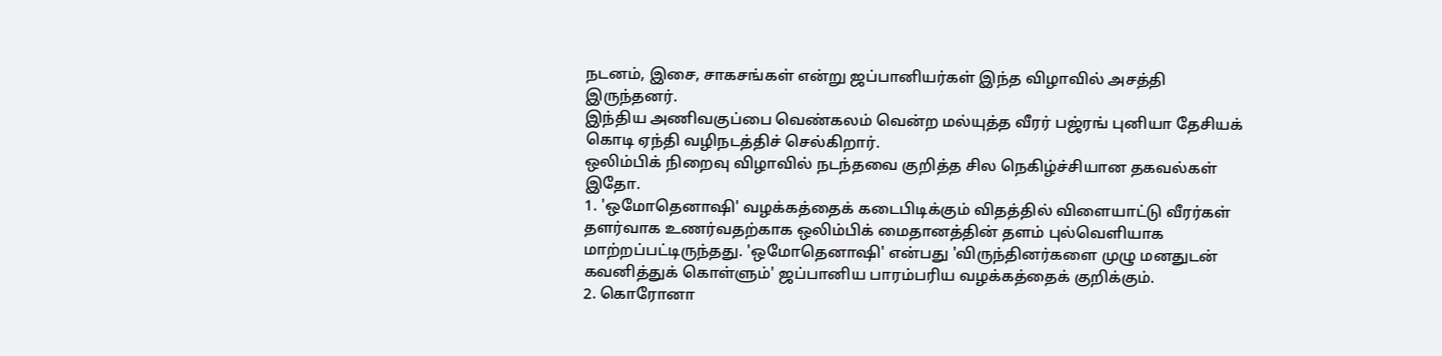நடனம், இசை, சாகசங்கள் என்று ஜப்பானியர்கள் இந்த விழாவில் அசத்தி இருந்தனர்.
இந்திய அணிவகுப்பை வெண்கலம் வென்ற மல்யுத்த வீரர் பஜ்ரங் புனியா தேசியக் கொடி ஏந்தி வழிநடத்திச் செல்கிறார்.
ஒலிம்பிக் நிறைவு விழாவில் நடந்தவை குறித்த சில நெகிழ்ச்சியான தகவல்கள் இதோ.
1. 'ஒமோதெனாஷி' வழக்கத்தைக் கடைபிடிக்கும் விதத்தில் விளையாட்டு வீரர்கள் தளர்வாக உணர்வதற்காக ஒலிம்பிக் மைதானத்தின் தளம் புல்வெளியாக மாற்றப்பட்டிருந்தது. 'ஒமோதெனாஷி' என்பது 'விருந்தினர்களை முழு மனதுடன் கவனித்துக் கொள்ளும்' ஜப்பானிய பாரம்பரிய வழக்கத்தைக் குறிக்கும்.
2. கொரோனா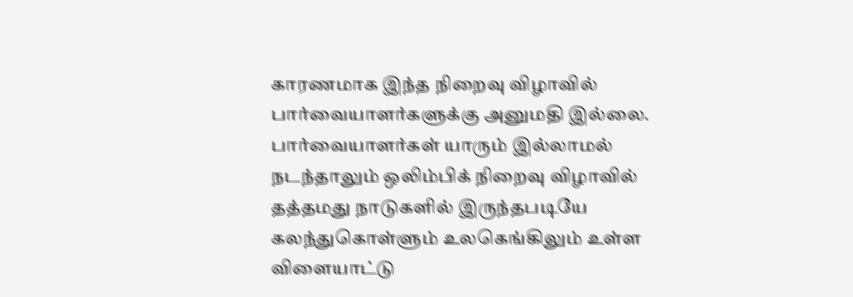காரணமாக இந்த நிறைவு விழாவில் பார்வையாளர்களுக்கு அனுமதி இல்லை. பார்வையாளர்கள் யாரும் இல்லாமல் நடந்தாலும் ஒலிம்பிக் நிறைவு விழாவில் தத்தமது நாடுகளில் இருந்தபடியே கலந்துகொள்ளும் உலகெங்கிலும் உள்ள விளையாட்டு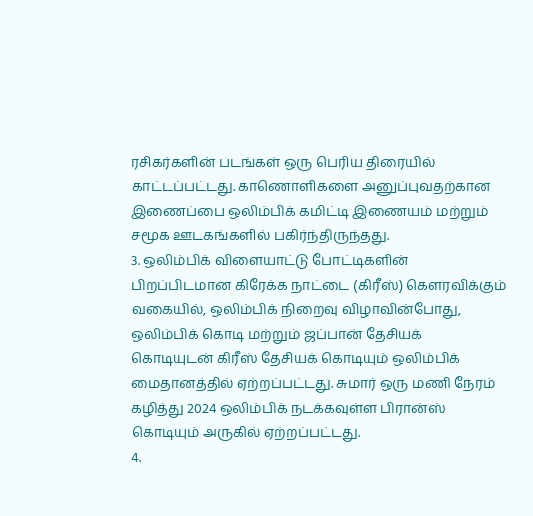ரசிகர்களின் படங்கள் ஒரு பெரிய திரையில் காட்டப்பட்டது. காணொளிகளை அனுப்புவதற்கான இணைப்பை ஒலிம்பிக் கமிட்டி இணையம் மற்றும் சமூக ஊடகங்களில் பகிர்ந்திருந்தது.
3. ஒலிம்பிக் விளையாட்டு போட்டிகளின் பிறப்பிடமான கிரேக்க நாட்டை (கிரீஸ்) கௌரவிக்கும் வகையில், ஒலிம்பிக் நிறைவு விழாவின்போது, ஒலிம்பிக் கொடி மற்றும் ஜப்பான் தேசியக் கொடியுடன் கிரீஸ் தேசியக் கொடியும் ஒலிம்பிக் மைதானத்தில் ஏற்றப்பட்டது. சுமார் ஒரு மணி நேரம் கழித்து 2024 ஒலிம்பிக் நடக்கவுள்ள பிரான்ஸ் கொடியும் அருகில் ஏற்றப்பட்டது.
4.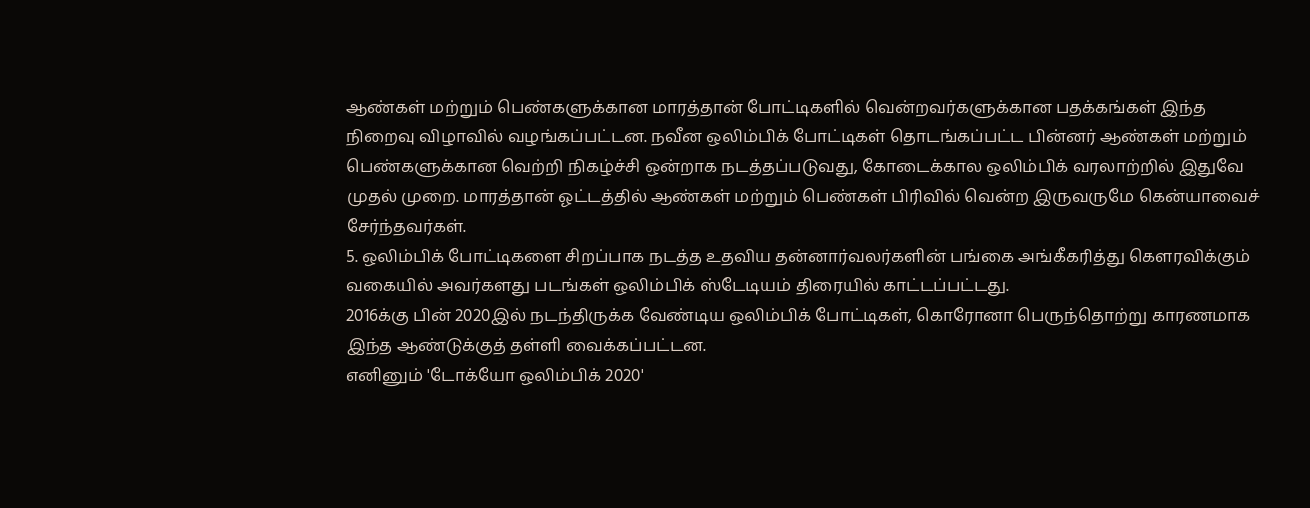ஆண்கள் மற்றும் பெண்களுக்கான மாரத்தான் போட்டிகளில் வென்றவர்களுக்கான பதக்கங்கள் இந்த நிறைவு விழாவில் வழங்கப்பட்டன. நவீன ஒலிம்பிக் போட்டிகள் தொடங்கப்பட்ட பின்னர் ஆண்கள் மற்றும் பெண்களுக்கான வெற்றி நிகழ்ச்சி ஒன்றாக நடத்தப்படுவது, கோடைக்கால ஒலிம்பிக் வரலாற்றில் இதுவே முதல் முறை. மாரத்தான் ஓட்டத்தில் ஆண்கள் மற்றும் பெண்கள் பிரிவில் வென்ற இருவருமே கென்யாவைச் சேர்ந்தவர்கள்.
5. ஒலிம்பிக் போட்டிகளை சிறப்பாக நடத்த உதவிய தன்னார்வலர்களின் பங்கை அங்கீகரித்து கௌரவிக்கும் வகையில் அவர்களது படங்கள் ஒலிம்பிக் ஸ்டேடியம் திரையில் காட்டப்பட்டது.
2016க்கு பின் 2020இல் நடந்திருக்க வேண்டிய ஒலிம்பிக் போட்டிகள், கொரோனா பெருந்தொற்று காரணமாக இந்த ஆண்டுக்குத் தள்ளி வைக்கப்பட்டன.
எனினும் 'டோக்யோ ஒலிம்பிக் 2020'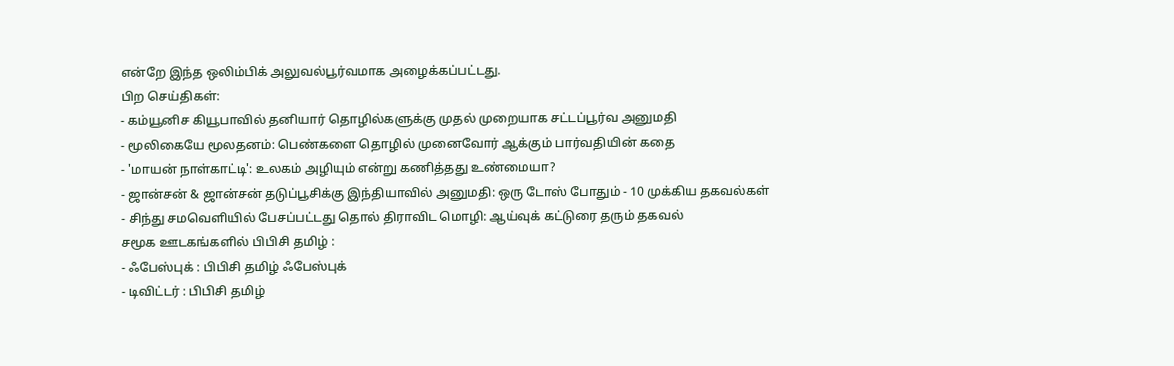என்றே இந்த ஒலிம்பிக் அலுவல்பூர்வமாக அழைக்கப்பட்டது.
பிற செய்திகள்:
- கம்யூனிச கியூபாவில் தனியார் தொழில்களுக்கு முதல் முறையாக சட்டப்பூர்வ அனுமதி
- மூலிகையே மூலதனம்: பெண்களை தொழில் முனைவோர் ஆக்கும் பார்வதியின் கதை
- 'மாயன் நாள்காட்டி': உலகம் அழியும் என்று கணித்தது உண்மையா?
- ஜான்சன் & ஜான்சன் தடுப்பூசிக்கு இந்தியாவில் அனுமதி: ஒரு டோஸ் போதும் - 10 முக்கிய தகவல்கள்
- சிந்து சமவெளியில் பேசப்பட்டது தொல் திராவிட மொழி: ஆய்வுக் கட்டுரை தரும் தகவல்
சமூக ஊடகங்களில் பிபிசி தமிழ் :
- ஃபேஸ்புக் : பிபிசி தமிழ் ஃபேஸ்புக்
- டிவிட்டர் : பிபிசி தமிழ்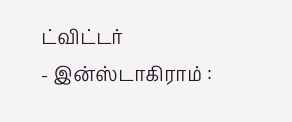ட்விட்டர்
- இன்ஸ்டாகிராம் :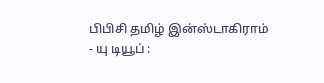பிபிசி தமிழ் இன்ஸ்டாகிராம்
- யு டியூப் :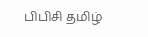பிபிசி தமிழ்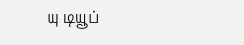யு டியூப்